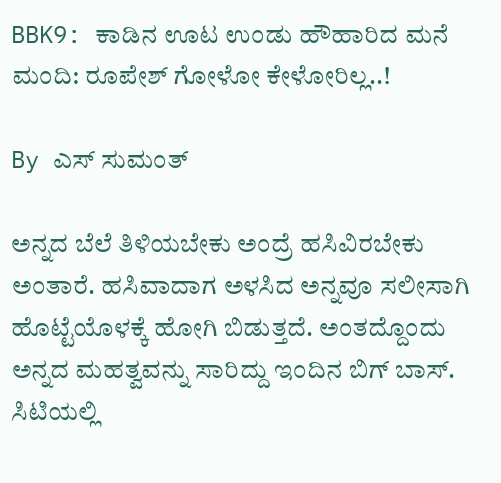BBK9: ಕಾಡಿನ ಊಟ ಉಂಡು ಹೌಹಾರಿದ ಮನೆ ಮಂದಿ: ರೂಪೇಶ್ ಗೋಳೋ ಕೇಳೋರಿಲ್ಲ..!

By ಎಸ್ ಸುಮಂತ್

ಅನ್ನದ ಬೆಲೆ ತಿಳಿಯಬೇಕು ಅಂದ್ರೆ ಹಸಿವಿರಬೇಕು ಅಂತಾರೆ. ಹಸಿವಾದಾಗ ಅಳಸಿದ ಅನ್ನವೂ ಸಲೀಸಾಗಿ ಹೊಟ್ಟೆಯೊಳಕ್ಕೆ ಹೋಗಿ ಬಿಡುತ್ತದೆ. ಅಂತದ್ದೊಂದು ಅನ್ನದ ಮಹತ್ವವನ್ನು ಸಾರಿದ್ದು ಇಂದಿನ ಬಿಗ್ ಬಾಸ್. ಸಿಟಿಯಲ್ಲಿ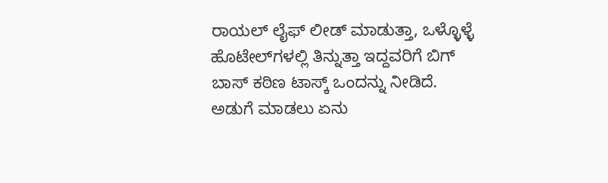ರಾಯಲ್ ಲೈಫ್ ಲೀಡ್ ಮಾಡುತ್ತಾ, ಒಳ್ಳೊಳ್ಳೆ ಹೊಟೇಲ್‌ಗಳಲ್ಲಿ ತಿನ್ನುತ್ತಾ ಇದ್ದವರಿಗೆ ಬಿಗ್ ಬಾಸ್ ಕಠಿಣ ಟಾಸ್ಕ್ ಒಂದನ್ನು ನೀಡಿದೆ. ಅಡುಗೆ ಮಾಡಲು ಏನು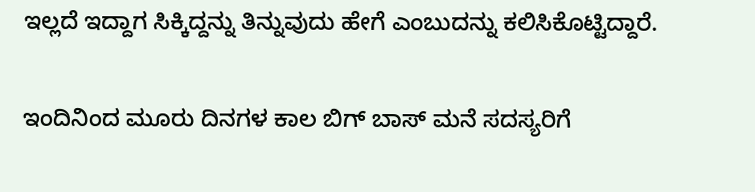ಇಲ್ಲದೆ ಇದ್ದಾಗ ಸಿಕ್ಕಿದ್ದನ್ನು ತಿನ್ನುವುದು ಹೇಗೆ ಎಂಬುದನ್ನು ಕಲಿಸಿಕೊಟ್ಟಿದ್ದಾರೆ.

ಇಂದಿನಿಂದ ಮೂರು ದಿನಗಳ ಕಾಲ ಬಿಗ್ ಬಾಸ್ ಮನೆ ಸದಸ್ಯರಿಗೆ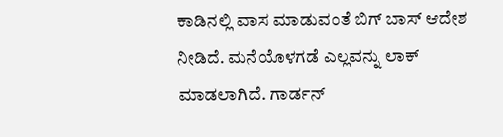ಕಾಡಿನಲ್ಲಿ ವಾಸ ಮಾಡುವಂತೆ ಬಿಗ್ ಬಾಸ್ ಆದೇಶ ನೀಡಿದೆ. ಮನೆಯೊಳಗಡೆ ಎಲ್ಲವನ್ನು ಲಾಕ್ ಮಾಡಲಾಗಿದೆ. ಗಾರ್ಡನ್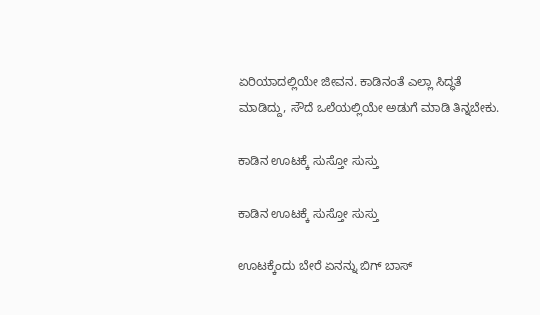ಏರಿಯಾದಲ್ಲಿಯೇ ಜೀವನ. ಕಾಡಿನಂತೆ ಎಲ್ಲಾ ಸಿದ್ಧತೆ ಮಾಡಿದ್ದು, ಸೌದೆ ಒಲೆಯಲ್ಲಿಯೇ ಅಡುಗೆ ಮಾಡಿ ತಿನ್ನಬೇಕು.

ಕಾಡಿನ ಊಟಕ್ಕೆ ಸುಸ್ತೋ ಸುಸ್ತು

ಕಾಡಿನ ಊಟಕ್ಕೆ ಸುಸ್ತೋ ಸುಸ್ತು

ಊಟಕ್ಕೆಂದು ಬೇರೆ ಏನನ್ನು ಬಿಗ್ ಬಾಸ್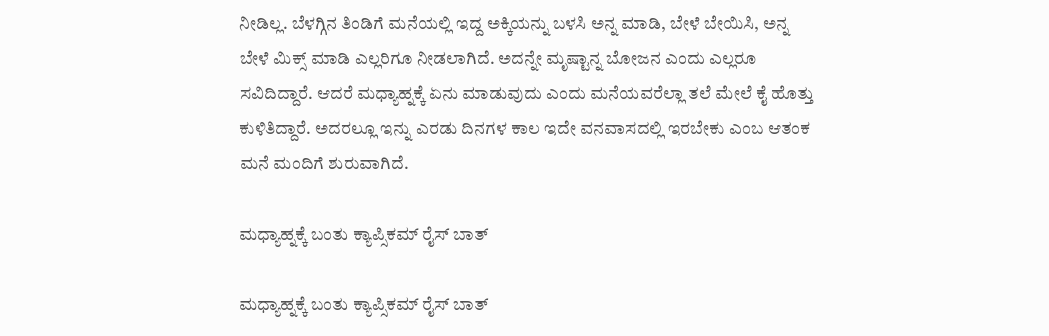ನೀಡಿಲ್ಲ. ಬೆಳಗ್ಗಿನ ತಿಂಡಿಗೆ ಮನೆಯಲ್ಲಿ ಇದ್ದ ಅಕ್ಕಿಯನ್ನು ಬಳಸಿ ಅನ್ನ ಮಾಡಿ, ಬೇಳೆ ಬೇಯಿಸಿ, ಅನ್ನ ಬೇಳೆ ಮಿಕ್ಸ್ ಮಾಡಿ ಎಲ್ಲರಿಗೂ ನೀಡಲಾಗಿದೆ. ಅದನ್ನೇ ಮೃಷ್ಟಾನ್ನ ಬೋಜನ ಎಂದು ಎಲ್ಲರೂ ಸವಿದಿದ್ದಾರೆ. ಆದರೆ ಮಧ್ಯಾಹ್ನಕ್ಕೆ ಏನು ಮಾಡುವುದು ಎಂದು ಮನೆಯವರೆಲ್ಲಾ ತಲೆ ಮೇಲೆ ಕೈ ಹೊತ್ತು ಕುಳಿತಿದ್ದಾರೆ. ಅದರಲ್ಲೂ ಇನ್ನು ಎರಡು ದಿನಗಳ ಕಾಲ ಇದೇ ವನವಾಸದಲ್ಲಿ ಇರಬೇಕು ಎಂಬ ಆತಂಕ ಮನೆ ಮಂದಿಗೆ ಶುರುವಾಗಿದೆ.

ಮಧ್ಯಾಹ್ನಕ್ಕೆ ಬಂತು ಕ್ಯಾಪ್ಸಿಕಮ್ ರೈಸ್ ಬಾತ್

ಮಧ್ಯಾಹ್ನಕ್ಕೆ ಬಂತು ಕ್ಯಾಪ್ಸಿಕಮ್ ರೈಸ್ ಬಾತ್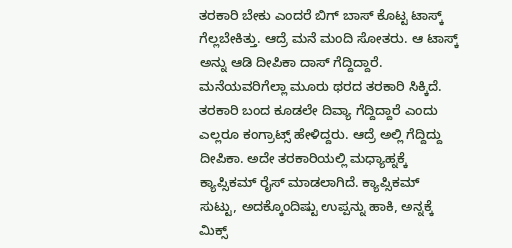ತರಕಾರಿ ಬೇಕು ಎಂದರೆ ಬಿಗ್ ಬಾಸ್ ಕೊಟ್ಟ ಟಾಸ್ಕ್ ಗೆಲ್ಲಬೇಕಿತ್ತು. ಆದ್ರೆ ಮನೆ ಮಂದಿ ಸೋತರು. ಆ ಟಾಸ್ಕ್ ಅನ್ನು ಆಡಿ ದೀಪಿಕಾ ದಾಸ್ ಗೆದ್ದಿದ್ದಾರೆ. ಮನೆಯವರಿಗೆಲ್ಲಾ ಮೂರು ಥರದ ತರಕಾರಿ ಸಿಕ್ಕಿದೆ. ತರಕಾರಿ ಬಂದ ಕೂಡಲೇ ದಿವ್ಯಾ ಗೆದ್ದಿದ್ದಾರೆ ಎಂದು ಎಲ್ಲರೂ ಕಂಗ್ರಾಟ್ಸ್ ಹೇಳಿದ್ದರು. ಆದ್ರೆ ಅಲ್ಲಿ ಗೆದ್ದಿದ್ದು ದೀಪಿಕಾ. ಅದೇ ತರಕಾರಿಯಲ್ಲಿ ಮಧ್ಯಾಹ್ನಕ್ಕೆ ಕ್ಯಾಪ್ಸಿಕಮ್ ರೈಸ್ ಮಾಡಲಾಗಿದೆ. ಕ್ಯಾಪ್ಸಿಕಮ್ ಸುಟ್ಟು, ಅದಕ್ಕೊಂದಿಷ್ಟು ಉಪ್ಪನ್ನು ಹಾಕಿ, ಅನ್ನಕ್ಕೆ ಮಿಕ್ಸ್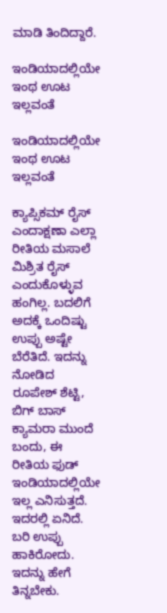ಮಾಡಿ ತಿಂದಿದ್ದಾರೆ.

ಇಂಡಿಯಾದಲ್ಲಿಯೇ ಇಂಥ ಊಟ ಇಲ್ಲವಂತೆ

ಇಂಡಿಯಾದಲ್ಲಿಯೇ ಇಂಥ ಊಟ ಇಲ್ಲವಂತೆ

ಕ್ಯಾಪ್ಸಿಕಮ್‌ ರೈಸ್ ಎಂದಾಕ್ಷಣಾ ಎಲ್ಲಾ ರೀತಿಯ ಮಸಾಲೆ ಮಿಶ್ರಿತ ರೈಸ್ ಎಂದುಕೊಳ್ಳುವ ಹಂಗಿಲ್ಲ. ಬದಲಿಗೆ ಅದಕ್ಕೆ ಒಂದಿಷ್ಟು ಉಪ್ಪು ಅಷ್ಟೇ ಬೆರೆತಿದೆ. ಇದನ್ನು ನೋಡಿದ ರೂಪೇಶ್ ಶೆಟ್ಟಿ, ಬಿಗ್ ಬಾಸ್ ಕ್ಯಾಮರಾ ಮುಂದೆ ಬಂದು, ಈ ರೀತಿಯ ಫುಡ್ ಇಂಡಿಯಾದಲ್ಲಿಯೇ ಇಲ್ಲ ಎನಿಸುತ್ತದೆ. ಇದರಲ್ಲಿ ಏನಿದೆ. ಬರಿ ಉಪ್ಪು ಹಾಕಿರೋದು. ಇದನ್ನು ಹೇಗೆ ತಿನ್ನಬೇಕು.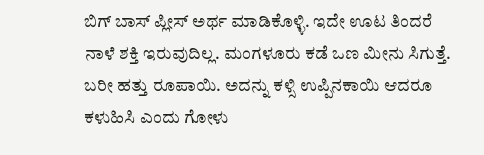ಬಿಗ್ ಬಾಸ್ ಪ್ಲೀಸ್ ಅರ್ಥ ಮಾಡಿಕೊಳ್ಳಿ. ಇದೇ ಊಟ ತಿಂದರೆ ನಾಳೆ ಶಕ್ತಿ ಇರುವುದಿಲ್ಲ. ಮಂಗಳೂರು ಕಡೆ ಒಣ ಮೀನು ಸಿಗುತ್ತೆ. ಬರೀ ಹತ್ತು ರೂಪಾಯಿ. ಅದನ್ನು ಕಳ್ಸಿ ಉಪ್ಪಿನಕಾಯಿ ಆದರೂ ಕಳುಹಿಸಿ ಎಂದು ಗೋಳು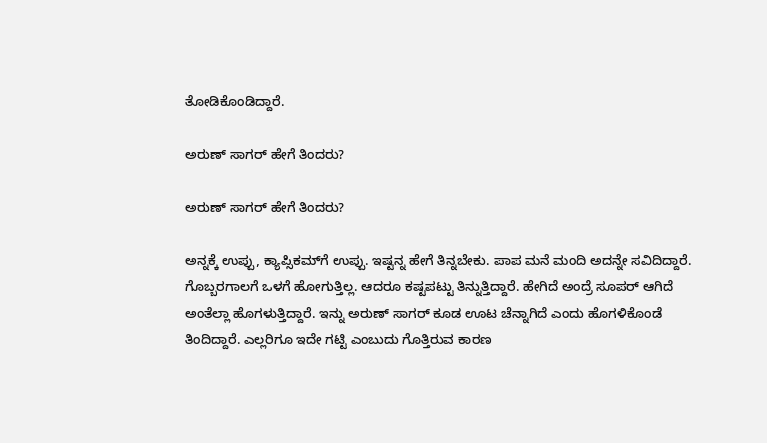ತೋಡಿಕೊಂಡಿದ್ದಾರೆ.

ಅರುಣ್ ಸಾಗರ್ ಹೇಗೆ ತಿಂದರು?

ಅರುಣ್ ಸಾಗರ್ ಹೇಗೆ ತಿಂದರು?

ಅನ್ನಕ್ಕೆ ಉಪ್ಪು, ಕ್ಯಾಪ್ಸಿಕಮ್‌ಗೆ ಉಪ್ಪು. ಇಷ್ಟನ್ನ ಹೇಗೆ ತಿನ್ನಬೇಕು. ಪಾಪ ಮನೆ ಮಂದಿ ಅದನ್ನೇ ಸವಿದಿದ್ದಾರೆ. ಗೊಬ್ಬರಗಾಲಗೆ ಒಳಗೆ ಹೋಗುತ್ತಿಲ್ಲ. ಆದರೂ ಕಷ್ಟಪಟ್ಟು ತಿನ್ನುತ್ತಿದ್ದಾರೆ. ಹೇಗಿದೆ ಅಂದ್ರೆ ಸೂಪರ್ ಆಗಿದೆ ಅಂತೆಲ್ಲಾ ಹೊಗಳುತ್ತಿದ್ದಾರೆ. ಇನ್ನು ಅರುಣ್ ಸಾಗರ್ ಕೂಡ ಊಟ ಚೆನ್ನಾಗಿದೆ ಎಂದು ಹೊಗಳಿಕೊಂಡೆ ತಿಂದಿದ್ದಾರೆ. ಎಲ್ಲರಿಗೂ ಇದೇ ಗಟ್ಟಿ ಎಂಬುದು ಗೊತ್ತಿರುವ ಕಾರಣ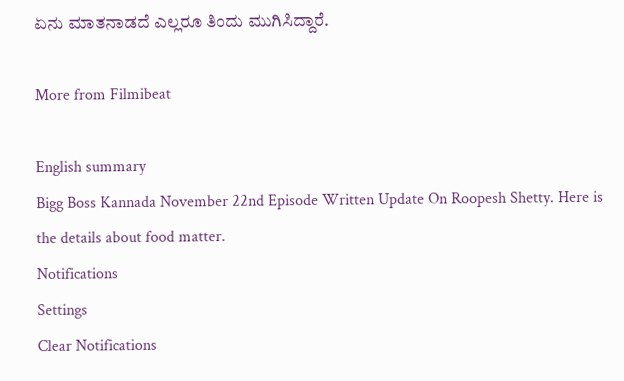ಏನು ಮಾತನಾಡದೆ ಎಲ್ಲರೂ ತಿಂದು ಮುಗಿಸಿದ್ದಾರೆ.

More from Filmibeat

English summary
Bigg Boss Kannada November 22nd Episode Written Update On Roopesh Shetty. Here is the details about food matter.
Notifications
Settings
Clear Notifications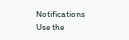Notifications
Use the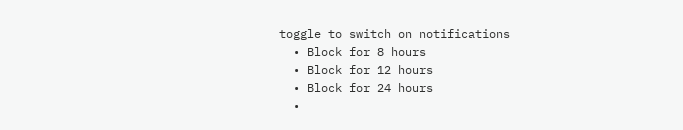toggle to switch on notifications
  • Block for 8 hours
  • Block for 12 hours
  • Block for 24 hours
  •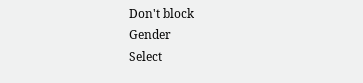Don't block
Gender
Select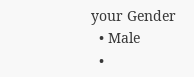your Gender
  • Male
  •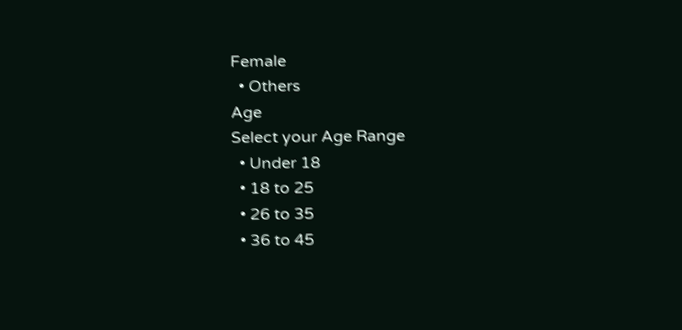Female
  • Others
Age
Select your Age Range
  • Under 18
  • 18 to 25
  • 26 to 35
  • 36 to 45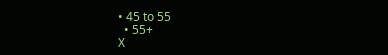• 45 to 55
  • 55+
X